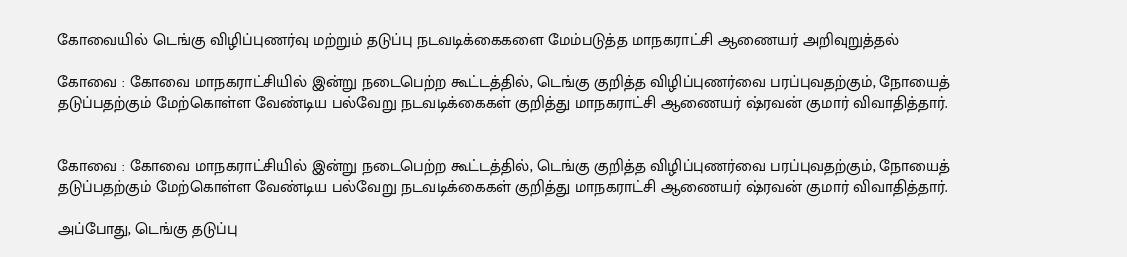கோவையில் டெங்கு விழிப்புணர்வு மற்றும் தடுப்பு நடவடிக்கைகளை மேம்படுத்த மாநகராட்சி ஆணையர் அறிவுறுத்தல்

கோவை : கோவை மாநகராட்சியில் இன்று நடைபெற்ற கூட்டத்தில், டெங்கு குறித்த விழிப்புணர்வை பரப்புவதற்கும், நோயைத் தடுப்பதற்கும் மேற்கொள்ள வேண்டிய பல்வேறு நடவடிக்கைகள் குறித்து மாநகராட்சி ஆணையர் ஷ்ரவன் குமார் விவாதித்தார்.


கோவை : கோவை மாநகராட்சியில் இன்று நடைபெற்ற கூட்டத்தில், டெங்கு குறித்த விழிப்புணர்வை பரப்புவதற்கும், நோயைத் தடுப்பதற்கும் மேற்கொள்ள வேண்டிய பல்வேறு நடவடிக்கைகள் குறித்து மாநகராட்சி ஆணையர் ஷ்ரவன் குமார் விவாதித்தார்.

அப்போது, டெங்கு தடுப்பு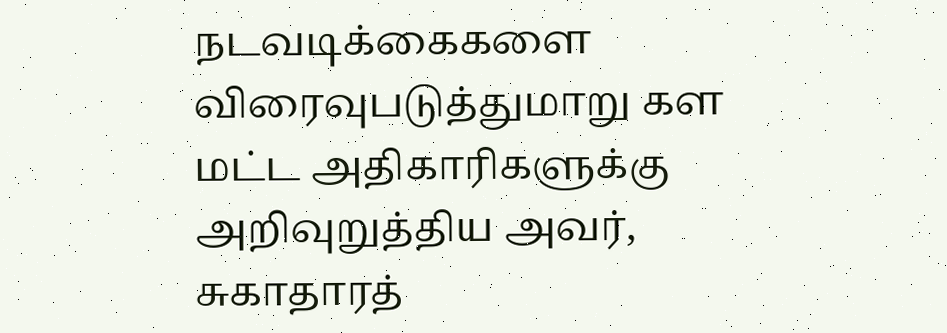நடவடிக்கைகளை விரைவுபடுத்துமாறு கள மட்ட அதிகாரிகளுக்கு அறிவுறுத்திய அவர், சுகாதாரத்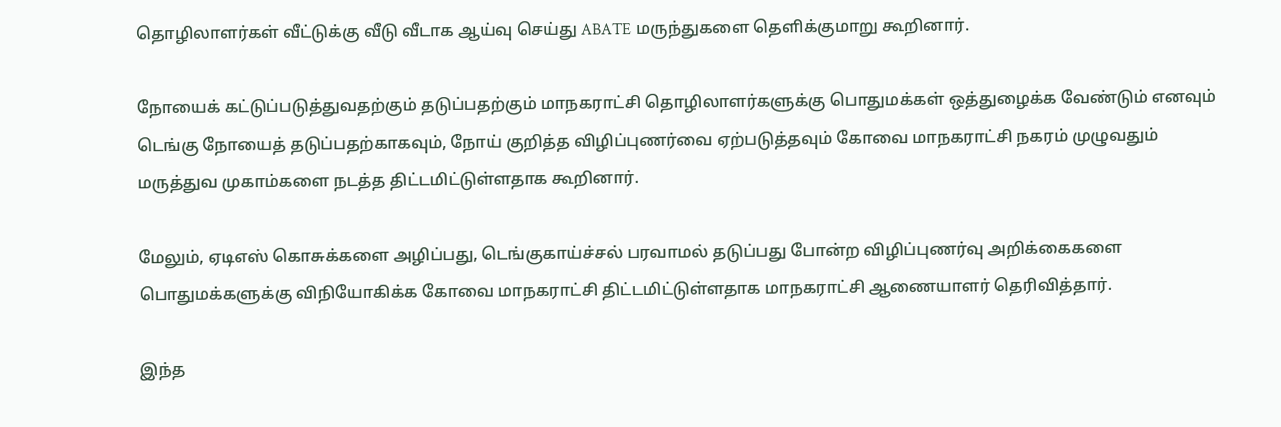தொழிலாளர்கள் வீட்டுக்கு வீடு வீடாக ஆய்வு செய்து ABATE மருந்துகளை தெளிக்குமாறு கூறினார்.

நோயைக் கட்டுப்படுத்துவதற்கும் தடுப்பதற்கும் மாநகராட்சி தொழிலாளர்களுக்கு பொதுமக்கள் ஒத்துழைக்க வேண்டும் எனவும் டெங்கு நோயைத் தடுப்பதற்காகவும், நோய் குறித்த விழிப்புணர்வை ஏற்படுத்தவும் கோவை மாநகராட்சி நகரம் முழுவதும் மருத்துவ முகாம்களை நடத்த திட்டமிட்டுள்ளதாக கூறினார்.

மேலும், ஏடிஎஸ் கொசுக்களை அழிப்பது, டெங்குகாய்ச்சல் பரவாமல் தடுப்பது போன்ற விழிப்புணர்வு அறிக்கைகளை பொதுமக்களுக்கு விநியோகிக்க கோவை மாநகராட்சி திட்டமிட்டுள்ளதாக மாநகராட்சி ஆணையாளர் தெரிவித்தார்.

இந்த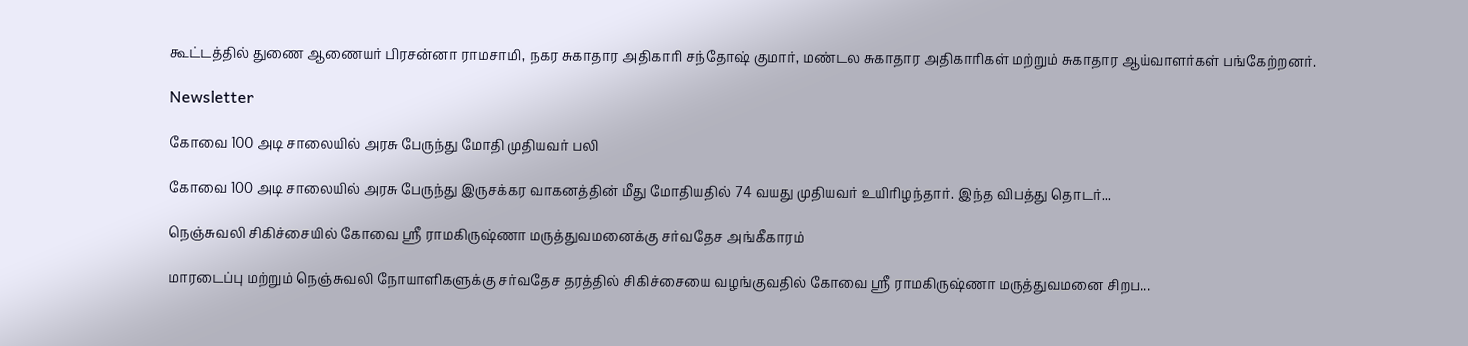கூட்டத்தில் துணை ஆணையர் பிரசன்னா ராமசாமி, நகர சுகாதார அதிகாரி சந்தோஷ் குமார், மண்டல சுகாதார அதிகாரிகள் மற்றும் சுகாதார ஆய்வாளர்கள் பங்கேற்றனர்.

Newsletter

கோவை 100 அடி சாலையில் அரசு பேருந்து மோதி முதியவர் பலி

கோவை 100 அடி சாலையில் அரசு பேருந்து இருசக்கர வாகனத்தின் மீது மோதியதில் 74 வயது முதியவர் உயிரிழந்தார். இந்த விபத்து தொடர்...

நெஞ்சுவலி சிகிச்சையில் கோவை ஸ்ரீ ராமகிருஷ்ணா மருத்துவமனைக்கு சர்வதேச அங்கீகாரம்

மாரடைப்பு மற்றும் நெஞ்சுவலி நோயாளிகளுக்கு சர்வதேச தரத்தில் சிகிச்சையை வழங்குவதில் கோவை ஸ்ரீ ராமகிருஷ்ணா மருத்துவமனை சிறப...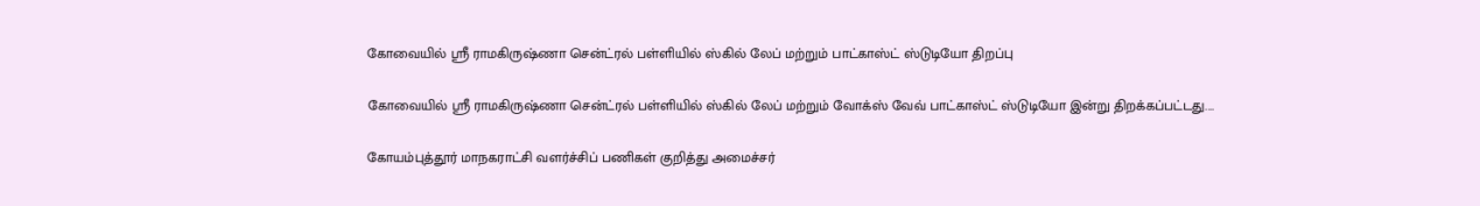கோவையில் ஸ்ரீ ராமகிருஷ்ணா சென்ட்ரல் பள்ளியில் ஸ்கில் லேப் மற்றும் பாட்காஸ்ட் ஸ்டுடியோ திறப்பு

கோவையில் ஸ்ரீ ராமகிருஷ்ணா சென்ட்ரல் பள்ளியில் ஸ்கில் லேப் மற்றும் வோக்ஸ் வேவ் பாட்காஸ்ட் ஸ்டுடியோ இன்று திறக்கப்பட்டது....

கோயம்புத்தூர் மாநகராட்சி வளர்ச்சிப் பணிகள் குறித்து அமைச்சர்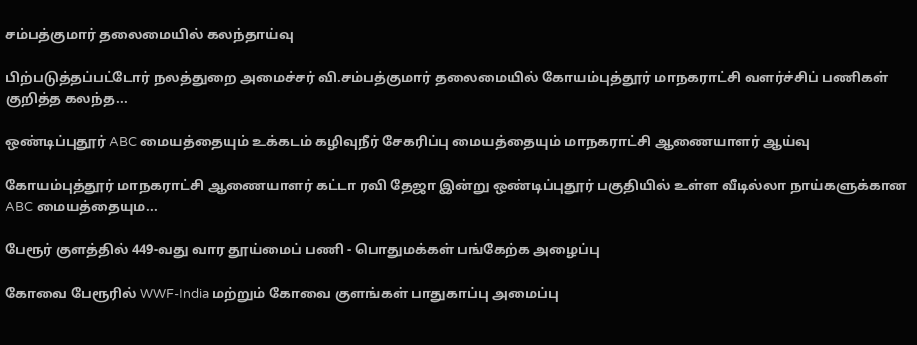சம்பத்குமார் தலைமையில் கலந்தாய்வு

பிற்படுத்தப்பட்டோர் நலத்துறை அமைச்சர் வி.சம்பத்குமார் தலைமையில் கோயம்புத்தூர் மாநகராட்சி வளர்ச்சிப் பணிகள் குறித்த கலந்த...

ஒண்டிப்புதூர் ABC மையத்தையும் உக்கடம் கழிவுநீர் சேகரிப்பு மையத்தையும் மாநகராட்சி ஆணையாளர் ஆய்வு

கோயம்புத்தூர் மாநகராட்சி ஆணையாளர் கட்டா ரவி தேஜா இன்று ஒண்டிப்புதூர் பகுதியில் உள்ள வீடில்லா நாய்களுக்கான ABC மையத்தையும...

பேரூர் குளத்தில் 449-வது வார தூய்மைப் பணி - பொதுமக்கள் பங்கேற்க அழைப்பு

கோவை பேரூரில் WWF-India மற்றும் கோவை குளங்கள் பாதுகாப்பு அமைப்பு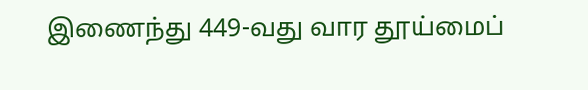இணைந்து 449-வது வார தூய்மைப்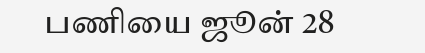பணியை ஜூன் 28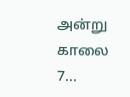அன்று காலை 7...